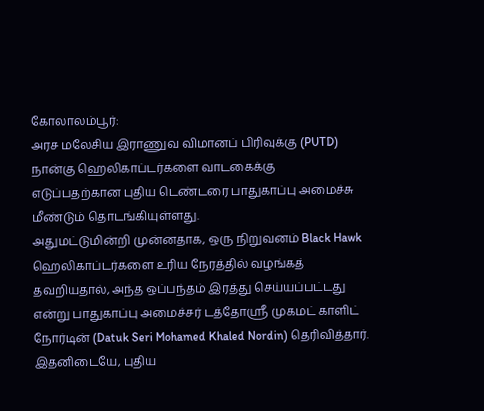கோலாலம்பூர்:
அரச மலேசிய இராணுவ விமானப் பிரிவுக்கு (PUTD) நான்கு ஹெலிகாப்டர்களை வாடகைக்கு எடுப்பதற்கான புதிய டெண்டரை பாதுகாப்பு அமைச்சு மீண்டும் தொடங்கியுள்ளது.
அதுமட்டுமின்றி முன்னதாக, ஒரு நிறுவனம் Black Hawk ஹெலிகாப்டர்களை உரிய நேரத்தில் வழங்கத் தவறியதால், அந்த ஒப்பந்தம் இரத்து செய்யப்பட்டது என்று பாதுகாப்பு அமைச்சர் டத்தோஸ்ரீ முகமட் காளிட் நோர்டின் (Datuk Seri Mohamed Khaled Nordin) தெரிவித்தார்.
இதனிடையே, புதிய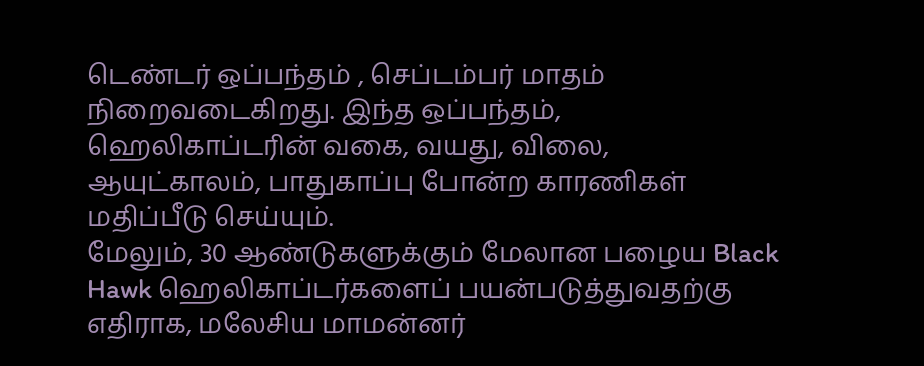டெண்டர் ஒப்பந்தம் , செப்டம்பர் மாதம் நிறைவடைகிறது. இந்த ஒப்பந்தம், ஹெலிகாப்டரின் வகை, வயது, விலை, ஆயுட்காலம், பாதுகாப்பு போன்ற காரணிகள் மதிப்பீடு செய்யும்.
மேலும், 30 ஆண்டுகளுக்கும் மேலான பழைய Black Hawk ஹெலிகாப்டர்களைப் பயன்படுத்துவதற்கு எதிராக, மலேசிய மாமன்னர்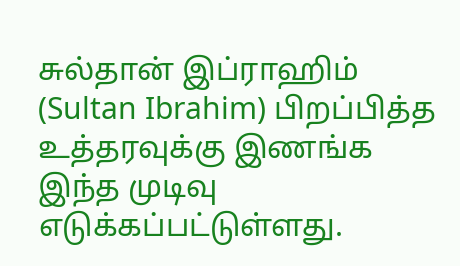சுல்தான் இப்ராஹிம் (Sultan Ibrahim) பிறப்பித்த உத்தரவுக்கு இணங்க இந்த முடிவு எடுக்கப்பட்டுள்ளது.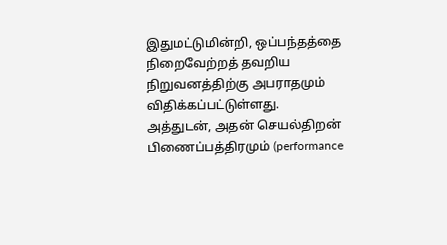இதுமட்டுமின்றி, ஒப்பந்தத்தை நிறைவேற்றத் தவறிய நிறுவனத்திற்கு அபராதமும் விதிக்கப்பட்டுள்ளது.
அத்துடன், அதன் செயல்திறன் பிணைப்பத்திரமும் (performance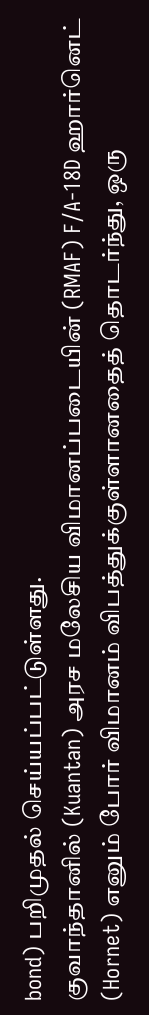bond) பறிமுதல் செய்யப்பட்டுள்ளது.
குவாந்தானில் (Kuantan) அரச மலேசிய விமானப்படையின் (RMAF) F/A-18D ஹார்னெட் (Hornet) எனும் போர் விமானம் விபத்துக்குள்ளானதைத் தொடர்ந்து, ஒரு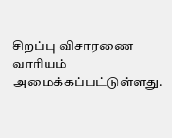சிறப்பு விசாரணை வாரியம் அமைக்கப்பட்டுள்ளது.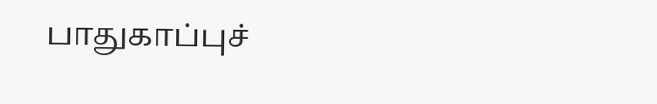பாதுகாப்புச்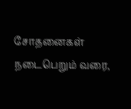சோதனைகள் நடைபெறும் வரை,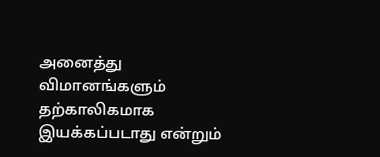அனைத்து விமானங்களும் தற்காலிகமாக இயக்கப்படாது என்றும்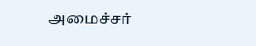அமைச்சர்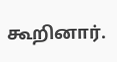கூறினார்.